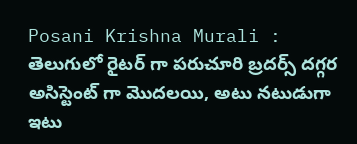Posani Krishna Murali : తెలుగులో రైటర్ గా పరుచూరి బ్రదర్స్ దగ్గర అసిస్టెంట్ గా మొదలయి, అటు నటుడుగా ఇటు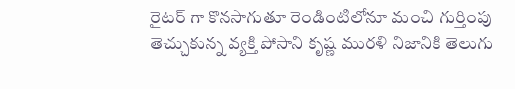రైటర్ గా కొనసాగుతూ రెండింటిలోనూ మంచి గుర్తింపు తెచ్చుకున్న వ్యక్తి పోసాని కృష్ణ మురళి నిజానికి తెలుగు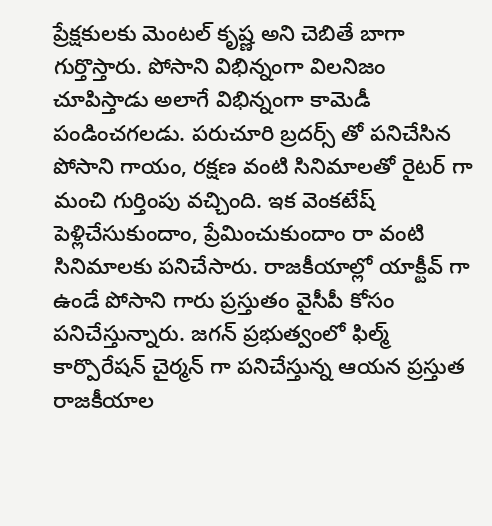ప్రేక్షకులకు మెంటల్ కృష్ణ అని చెబితే బాగా గుర్తొస్తారు. పోసాని విభిన్నంగా విలనిజం చూపిస్తాడు అలాగే విభిన్నంగా కామెడీ పండించగలడు. పరుచూరి బ్రదర్స్ తో పనిచేసిన పోసాని గాయం, రక్షణ వంటి సినిమాలతో రైటర్ గా మంచి గుర్తింపు వచ్చింది. ఇక వెంకటేష్ పెళ్లిచేసుకుందాం, ప్రేమించుకుందాం రా వంటి సినిమాలకు పనిచేసారు. రాజకీయాల్లో యాక్టీవ్ గా ఉండే పోసాని గారు ప్రస్తుతం వైసీపీ కోసం పనిచేస్తున్నారు. జగన్ ప్రభుత్వంలో ఫిల్మ్ కార్పొరేషన్ చైర్మన్ గా పనిచేస్తున్న ఆయన ప్రస్తుత రాజకీయాల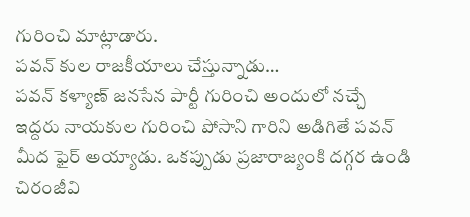గురించి మాట్లాడారు.
పవన్ కుల రాజకీయాలు చేస్తున్నాడు…
పవన్ కళ్యాణ్ జనసేన పార్టీ గురించి అందులో నచ్చే ఇద్దరు నాయకుల గురించి పోసాని గారిని అడిగితే పవన్ మీద ఫైర్ అయ్యాడు. ఒకప్పుడు ప్రజారాజ్యంకి దగ్గర ఉండి చిరంజీవి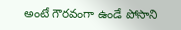అంటే గౌరవంగా ఉండే పోసాని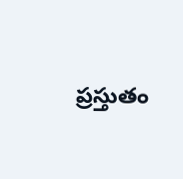ప్రస్తుతం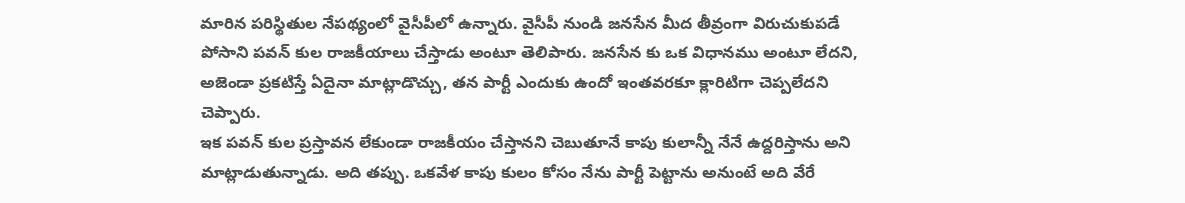మారిన పరిస్థితుల నేపథ్యంలో వైసీపీలో ఉన్నారు. వైసీపీ నుండి జనసేన మీద తీవ్రంగా విరుచుకుపడే పోసాని పవన్ కుల రాజకీయాలు చేస్తాడు అంటూ తెలిపారు. జనసేన కు ఒక విధానము అంటూ లేదని, అజెండా ప్రకటిస్తే ఏదైనా మాట్లాడొచ్చు, తన పార్టీ ఎందుకు ఉందో ఇంతవరకూ క్లారిటిగా చెప్పలేదని చెప్పారు.
ఇక పవన్ కుల ప్రస్తావన లేకుండా రాజకీయం చేస్తానని చెబుతూనే కాపు కులాన్నీ నేనే ఉద్దరిస్తాను అని మాట్లాడుతున్నాడు. అది తప్పు. ఒకవేళ కాపు కులం కోసం నేను పార్టీ పెట్టాను అనుంటే అది వేరే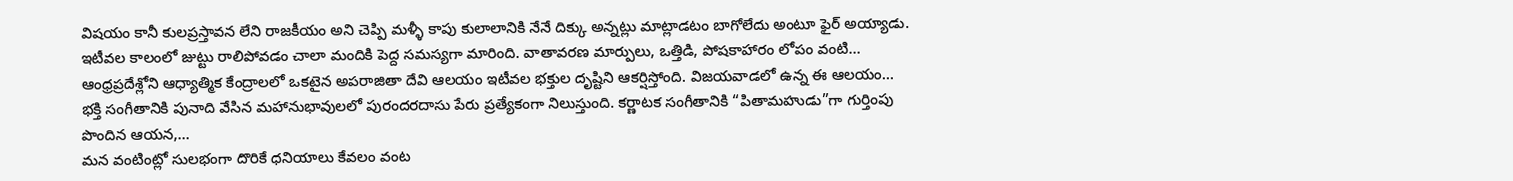విషయం కానీ కులప్రస్తావన లేని రాజకీయం అని చెప్పి మళ్ళీ కాపు కులాలానికి నేనే దిక్కు అన్నట్లు మాట్లాడటం బాగోలేదు అంటూ ఫైర్ అయ్యాడు.
ఇటీవల కాలంలో జుట్టు రాలిపోవడం చాలా మందికి పెద్ద సమస్యగా మారింది. వాతావరణ మార్పులు, ఒత్తిడి, పోషకాహారం లోపం వంటి…
ఆంధ్రప్రదేశ్లోని ఆధ్యాత్మిక కేంద్రాలలో ఒకటైన అపరాజితా దేవి ఆలయం ఇటీవల భక్తుల దృష్టిని ఆకర్షిస్తోంది. విజయవాడలో ఉన్న ఈ ఆలయం…
భక్తి సంగీతానికి పునాది వేసిన మహానుభావులలో పురందరదాసు పేరు ప్రత్యేకంగా నిలుస్తుంది. కర్ణాటక సంగీతానికి “పితామహుడు”గా గుర్తింపు పొందిన ఆయన,…
మన వంటింట్లో సులభంగా దొరికే ధనియాలు కేవలం వంట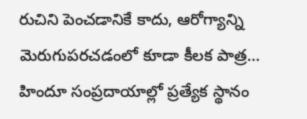రుచిని పెంచడానికే కాదు, ఆరోగ్యాన్ని మెరుగుపరచడంలో కూడా కీలక పాత్ర…
హిందూ సంప్రదాయాల్లో ప్రత్యేక స్థానం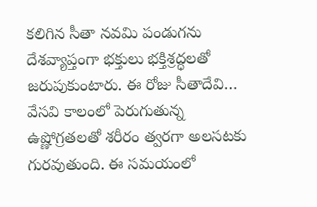కలిగిన సీతా నవమి పండుగను దేశవ్యాప్తంగా భక్తులు భక్తిశ్రద్ధలతో జరుపుకుంటారు. ఈ రోజు సీతాదేవి…
వేసవి కాలంలో పెరుగుతున్న ఉష్ణోగ్రతలతో శరీరం త్వరగా అలసటకు గురవుతుంది. ఈ సమయంలో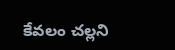కేవలం చల్లని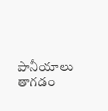పానీయాలు తాగడం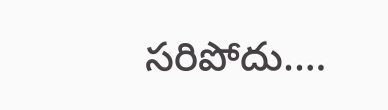సరిపోదు.…